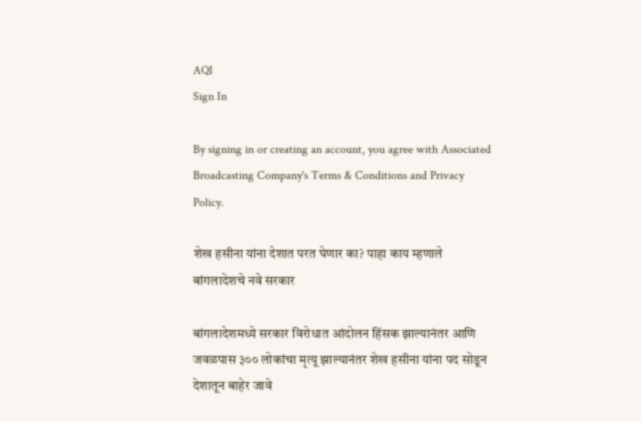AQI
Sign In

By signing in or creating an account, you agree with Associated Broadcasting Company's Terms & Conditions and Privacy Policy.

शेख हसीना यांना देशात परत घेणार का? पाहा काय म्हणाले बांगलादेशचे नवे सरकार

बांगलादेशमध्ये सरकार विरोधात आंदोलन हिंसक झाल्यानंतर आणि जवळपास ३०० लोकांचा मृत्यू झाल्यानंतर शेख हसीना यांना पद सोडून देशातून बाहेर जावे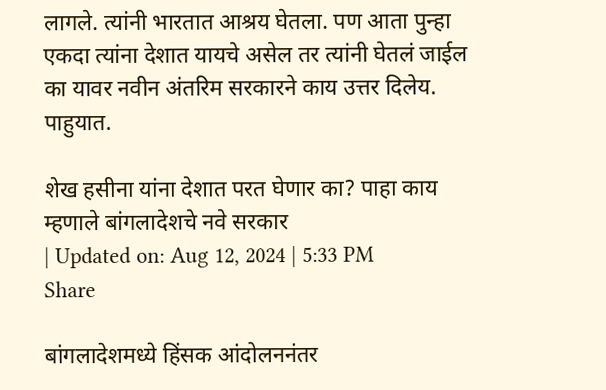लागले. त्यांनी भारतात आश्रय घेतला. पण आता पुन्हा एकदा त्यांना देशात यायचे असेल तर त्यांनी घेतलं जाईल का यावर नवीन अंतरिम सरकारने काय उत्तर दिलेय. पाहुयात.

शेख हसीना यांना देशात परत घेणार का? पाहा काय म्हणाले बांगलादेशचे नवे सरकार
| Updated on: Aug 12, 2024 | 5:33 PM
Share

बांगलादेशमध्ये हिंसक आंदोलननंतर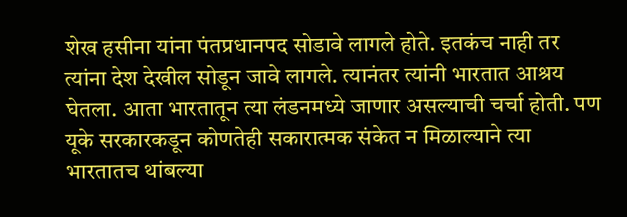शेख हसीना यांना पंतप्रधानपद सोडावे लागले होते. इतकंच नाही तर त्यांना देश देखील सोडून जावे लागले. त्यानंतर त्यांनी भारतात आश्रय घेतला. आता भारतातून त्या लंडनमध्ये जाणार असल्याची चर्चा होती. पण यूके सरकारकडून कोणतेही सकारात्मक संकेत न मिळाल्याने त्या भारतातच थांबल्या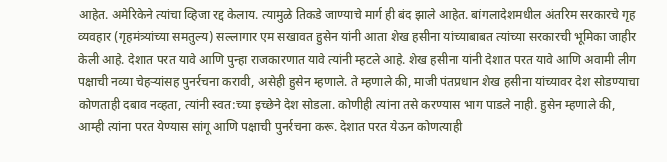आहेत. अमेरिकेने त्यांचा व्हिजा रद्द केलाय. त्यामुळे तिकडे जाण्याचे मार्ग ही बंद झाले आहेत. बांगलादेशमधील अंतरिम सरकारचे गृह व्यवहार (गृहमंत्र्यांच्या समतुल्य) सल्लागार एम सखावत हुसेन यांनी आता शेख हसीना यांच्याबाबत त्यांच्या सरकारची भूमिका जाहीर केली आहे. देशात परत यावे आणि पुन्हा राजकारणात यावे त्यांनी म्हटले आहे. शेख हसीना यांनी देशात परत यावे आणि अवामी लीग पक्षाची नव्या चेहऱ्यांसह पुनर्रचना करावी, असेही हुसेन म्हणाले. ते म्हणाले की, माजी पंतप्रधान शेख हसीना यांच्यावर देश सोडण्याचा कोणताही दबाव नव्हता, त्यांनी स्वत:च्या इच्छेने देश सोडला. कोणीही त्यांना तसे करण्यास भाग पाडले नाही. हुसेन म्हणाले की, आम्ही त्यांना परत येण्यास सांगू आणि पक्षाची पुनर्रचना करू. देशात परत येऊन कोणत्याही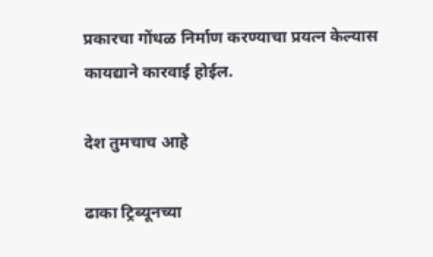प्रकारचा गोंधळ निर्माण करण्याचा प्रयत्न केल्यास कायद्याने कारवाई होईल.

देश तुमचाच आहे

ढाका ट्रिब्यूनच्या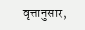वृत्तानुसार,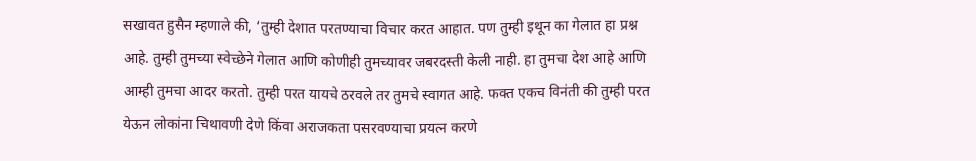सखावत हुसैन म्हणाले की, ‘तुम्ही देशात परतण्याचा विचार करत आहात. पण तुम्ही इथून का गेलात हा प्रश्न आहे. तुम्ही तुमच्या स्वेच्छेने गेलात आणि कोणीही तुमच्यावर जबरदस्ती केली नाही. हा तुमचा देश आहे आणि आम्ही तुमचा आदर करतो. तुम्ही परत यायचे ठरवले तर तुमचे स्वागत आहे. फक्त एकच विनंती की तुम्ही परत येऊन लोकांना चिथावणी देणे किंवा अराजकता पसरवण्याचा प्रयत्न करणे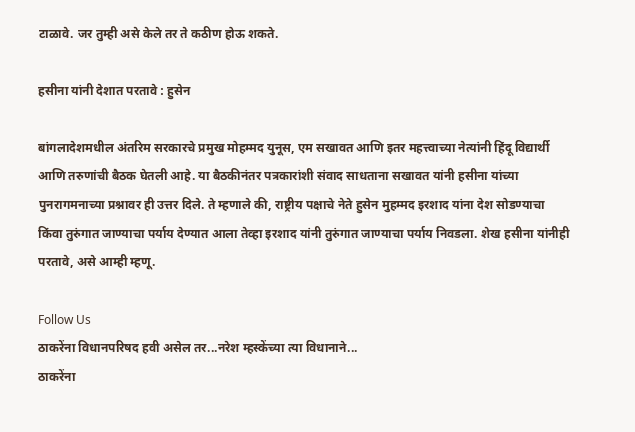टाळावे. जर तुम्ही असे केले तर ते कठीण होऊ शकते.

हसीना यांनी देशात परतावे : हुसेन

बांगलादेशमधील अंतरिम सरकारचे प्रमुख मोहम्मद युनूस, एम सखावत आणि इतर महत्त्वाच्या नेत्यांनी हिंदू विद्यार्थी आणि तरुणांची बैठक घेतली आहे. या बैठकीनंतर पत्रकारांशी संवाद साधताना सखावत यांनी हसीना यांच्या पुनरागमनाच्या प्रश्नावर ही उत्तर दिले. ते म्हणाले की, राष्ट्रीय पक्षाचे नेते हुसेन मुहम्मद इरशाद यांना देश सोडण्याचा किंवा तुरुंगात जाण्याचा पर्याय देण्यात आला तेव्हा इरशाद यांनी तुरुंगात जाण्याचा पर्याय निवडला. शेख हसीना यांनीही परतावे, असे आम्ही म्हणू.

Follow Us
ठाकरेंना विधानपरिषद हवी असेल तर...नरेश म्हस्केंच्या त्या विधानाने...
ठाकरेंना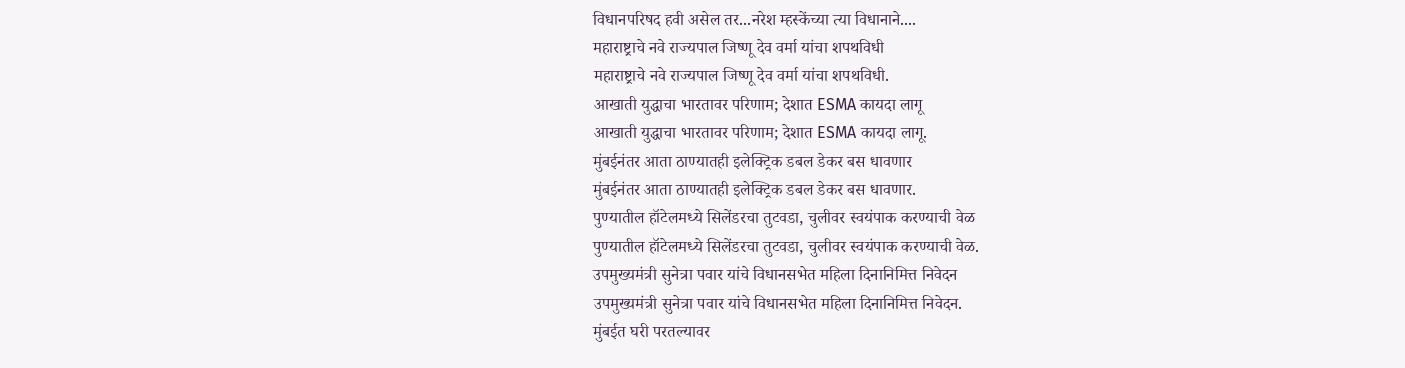विधानपरिषद हवी असेल तर...नरेश म्हस्केंच्या त्या विधानाने....
महाराष्ट्राचे नवे राज्यपाल जिष्णू देव वर्मा यांचा शपथविधी
महाराष्ट्राचे नवे राज्यपाल जिष्णू देव वर्मा यांचा शपथविधी.
आखाती युद्धाचा भारतावर परिणाम; देशात ESMA कायदा लागू
आखाती युद्धाचा भारतावर परिणाम; देशात ESMA कायदा लागू.
मुंबईनंतर आता ठाण्यातही इलेक्ट्रिक डबल डेकर बस धावणार
मुंबईनंतर आता ठाण्यातही इलेक्ट्रिक डबल डेकर बस धावणार.
पुण्यातील हॉटेलमध्ये सिलेंडरचा तुटवडा, चुलीवर स्वयंपाक करण्याची वेळ
पुण्यातील हॉटेलमध्ये सिलेंडरचा तुटवडा, चुलीवर स्वयंपाक करण्याची वेळ.
उपमुख्यमंत्री सुनेत्रा पवार यांचे विधानसभेत महिला दिनानिमित्त निवेदन
उपमुख्यमंत्री सुनेत्रा पवार यांचे विधानसभेत महिला दिनानिमित्त निवेदन.
मुंबईत घरी परतल्यावर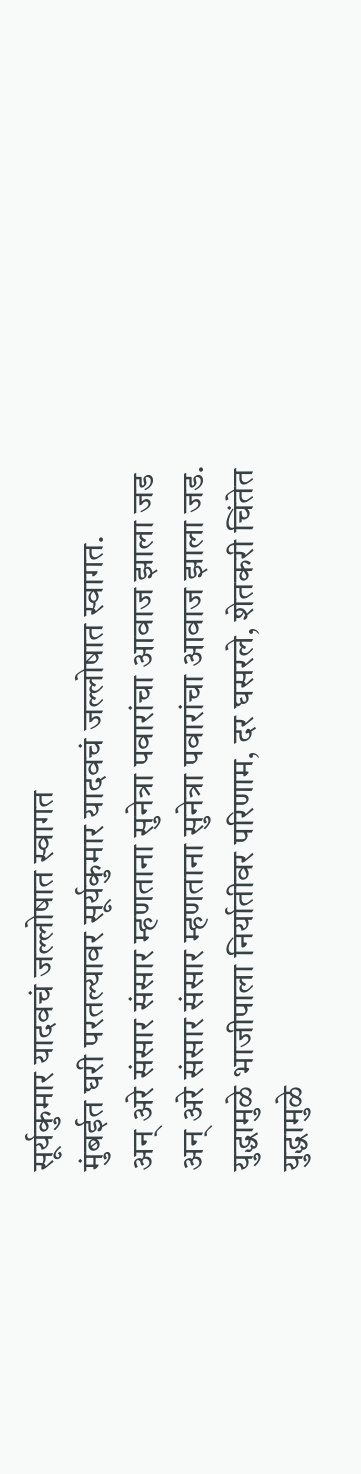सूर्यकुमार यादवचं जल्लोषात स्वागत
मुंबईत घरी परतल्यावर सूर्यकुमार यादवचं जल्लोषात स्वागत.
अन् अरे संसार संसार म्हणताना सुनेत्रा पवारांचा आवाज झाला जड
अन् अरे संसार संसार म्हणताना सुनेत्रा पवारांचा आवाज झाला जड.
युद्धामुळे भाजीपाला निर्यातीवर परिणाम, दर घसरले, शेतकरी चिंतेत
युद्धामुळे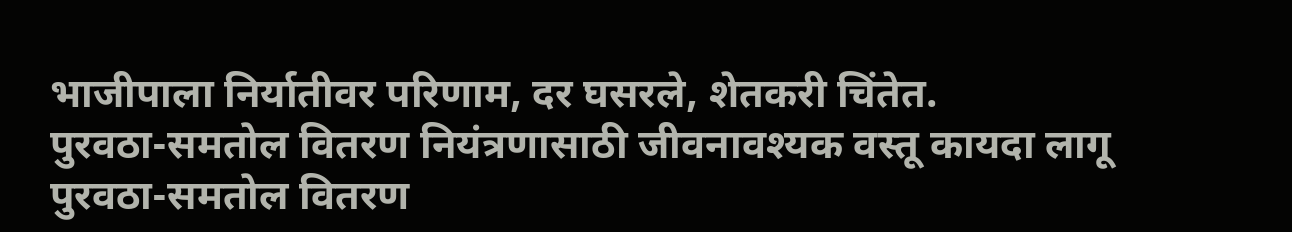भाजीपाला निर्यातीवर परिणाम, दर घसरले, शेतकरी चिंतेत.
पुरवठा-समतोल वितरण नियंत्रणासाठी जीवनावश्यक वस्तू कायदा लागू
पुरवठा-समतोल वितरण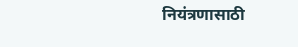नियंत्रणासाठी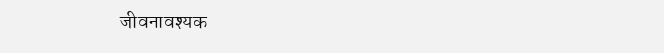जीवनावश्यक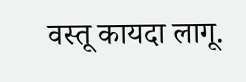वस्तू कायदा लागू.